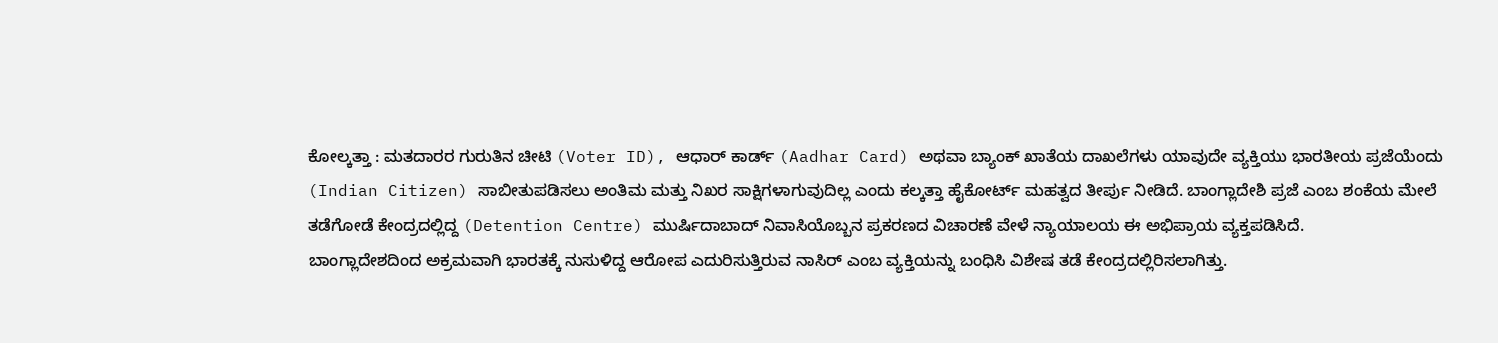ಕೋಲ್ಕತ್ತಾ : ಮತದಾರರ ಗುರುತಿನ ಚೀಟಿ (Voter ID), ಆಧಾರ್ ಕಾರ್ಡ್ (Aadhar Card) ಅಥವಾ ಬ್ಯಾಂಕ್ ಖಾತೆಯ ದಾಖಲೆಗಳು ಯಾವುದೇ ವ್ಯಕ್ತಿಯು ಭಾರತೀಯ ಪ್ರಜೆಯೆಂದು (Indian Citizen) ಸಾಬೀತುಪಡಿಸಲು ಅಂತಿಮ ಮತ್ತು ನಿಖರ ಸಾಕ್ಷಿಗಳಾಗುವುದಿಲ್ಲ ಎಂದು ಕಲ್ಕತ್ತಾ ಹೈಕೋರ್ಟ್ ಮಹತ್ವದ ತೀರ್ಪು ನೀಡಿದೆ. ಬಾಂಗ್ಲಾದೇಶಿ ಪ್ರಜೆ ಎಂಬ ಶಂಕೆಯ ಮೇಲೆ ತಡೆಗೋಡೆ ಕೇಂದ್ರದಲ್ಲಿದ್ದ (Detention Centre) ಮುರ್ಷಿದಾಬಾದ್ ನಿವಾಸಿಯೊಬ್ಬನ ಪ್ರಕರಣದ ವಿಚಾರಣೆ ವೇಳೆ ನ್ಯಾಯಾಲಯ ಈ ಅಭಿಪ್ರಾಯ ವ್ಯಕ್ತಪಡಿಸಿದೆ.
ಬಾಂಗ್ಲಾದೇಶದಿಂದ ಅಕ್ರಮವಾಗಿ ಭಾರತಕ್ಕೆ ನುಸುಳಿದ್ದ ಆರೋಪ ಎದುರಿಸುತ್ತಿರುವ ನಾಸಿರ್ ಎಂಬ ವ್ಯಕ್ತಿಯನ್ನು ಬಂಧಿಸಿ ವಿಶೇಷ ತಡೆ ಕೇಂದ್ರದಲ್ಲಿರಿಸಲಾಗಿತ್ತು.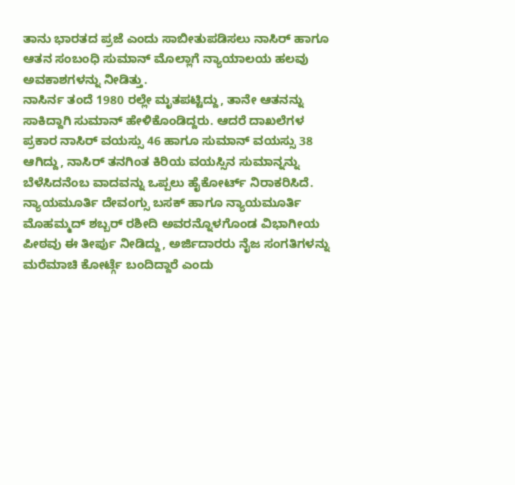ತಾನು ಭಾರತದ ಪ್ರಜೆ ಎಂದು ಸಾಬೀತುಪಡಿಸಲು ನಾಸಿರ್ ಹಾಗೂ ಆತನ ಸಂಬಂಧಿ ಸುಮಾನ್ ಮೊಲ್ಲಾಗೆ ನ್ಯಾಯಾಲಯ ಹಲವು ಅವಕಾಶಗಳನ್ನು ನೀಡಿತ್ತು.
ನಾಸಿರ್ನ ತಂದೆ 1980 ರಲ್ಲೇ ಮೃತಪಟ್ಟಿದ್ದು, ತಾನೇ ಆತನನ್ನು ಸಾಕಿದ್ದಾಗಿ ಸುಮಾನ್ ಹೇಳಿಕೊಂಡಿದ್ದರು. ಆದರೆ ದಾಖಲೆಗಳ ಪ್ರಕಾರ ನಾಸಿರ್ ವಯಸ್ಸು 46 ಹಾಗೂ ಸುಮಾನ್ ವಯಸ್ಸು 38 ಆಗಿದ್ದು, ನಾಸಿರ್ ತನಗಿಂತ ಕಿರಿಯ ವಯಸ್ಸಿನ ಸುಮಾನ್ನನ್ನು ಬೆಳೆಸಿದನೆಂಬ ವಾದವನ್ನು ಒಪ್ಪಲು ಹೈಕೋರ್ಟ್ ನಿರಾಕರಿಸಿದೆ.
ನ್ಯಾಯಮೂರ್ತಿ ದೇವಂಗ್ಸು ಬಸಕ್ ಹಾಗೂ ನ್ಯಾಯಮೂರ್ತಿ ಮೊಹಮ್ಮದ್ ಶಬ್ಬರ್ ರಶೀದಿ ಅವರನ್ನೊಳಗೊಂಡ ವಿಭಾಗೀಯ ಪೀಠವು ಈ ತೀರ್ಪು ನೀಡಿದ್ದು, ಅರ್ಜಿದಾರರು ನೈಜ ಸಂಗತಿಗಳನ್ನು ಮರೆಮಾಚಿ ಕೋರ್ಟ್ಗೆ ಬಂದಿದ್ದಾರೆ ಎಂದು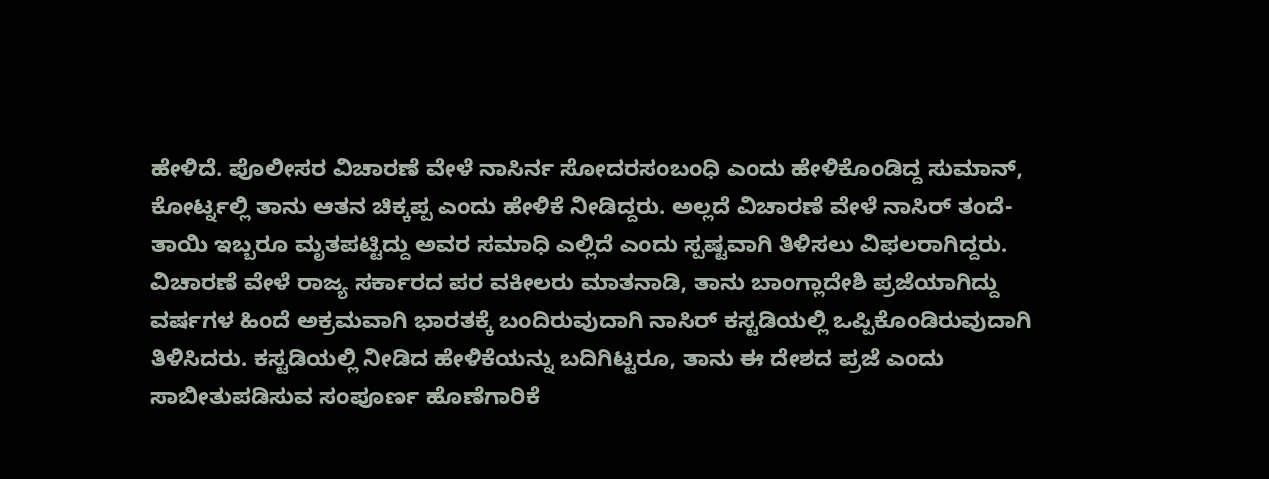ಹೇಳಿದೆ. ಪೊಲೀಸರ ವಿಚಾರಣೆ ವೇಳೆ ನಾಸಿರ್ನ ಸೋದರಸಂಬಂಧಿ ಎಂದು ಹೇಳಿಕೊಂಡಿದ್ದ ಸುಮಾನ್, ಕೋರ್ಟ್ನಲ್ಲಿ ತಾನು ಆತನ ಚಿಕ್ಕಪ್ಪ ಎಂದು ಹೇಳಿಕೆ ನೀಡಿದ್ದರು. ಅಲ್ಲದೆ ವಿಚಾರಣೆ ವೇಳೆ ನಾಸಿರ್ ತಂದೆ-ತಾಯಿ ಇಬ್ಬರೂ ಮೃತಪಟ್ಟಿದ್ದು ಅವರ ಸಮಾಧಿ ಎಲ್ಲಿದೆ ಎಂದು ಸ್ಪಷ್ಟವಾಗಿ ತಿಳಿಸಲು ವಿಫಲರಾಗಿದ್ದರು.
ವಿಚಾರಣೆ ವೇಳೆ ರಾಜ್ಯ ಸರ್ಕಾರದ ಪರ ವಕೀಲರು ಮಾತನಾಡಿ, ತಾನು ಬಾಂಗ್ಲಾದೇಶಿ ಪ್ರಜೆಯಾಗಿದ್ದು ವರ್ಷಗಳ ಹಿಂದೆ ಅಕ್ರಮವಾಗಿ ಭಾರತಕ್ಕೆ ಬಂದಿರುವುದಾಗಿ ನಾಸಿರ್ ಕಸ್ಟಡಿಯಲ್ಲಿ ಒಪ್ಪಿಕೊಂಡಿರುವುದಾಗಿ ತಿಳಿಸಿದರು. ಕಸ್ಟಡಿಯಲ್ಲಿ ನೀಡಿದ ಹೇಳಿಕೆಯನ್ನು ಬದಿಗಿಟ್ಟರೂ, ತಾನು ಈ ದೇಶದ ಪ್ರಜೆ ಎಂದು ಸಾಬೀತುಪಡಿಸುವ ಸಂಪೂರ್ಣ ಹೊಣೆಗಾರಿಕೆ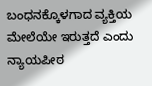ಬಂಧನಕ್ಕೊಳಗಾದ ವ್ಯಕ್ತಿಯ ಮೇಲೆಯೇ ಇರುತ್ತದೆ ಎಂದು ನ್ಯಾಯಪೀಠ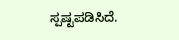ಸ್ಪಷ್ಟಪಡಿಸಿದೆ.